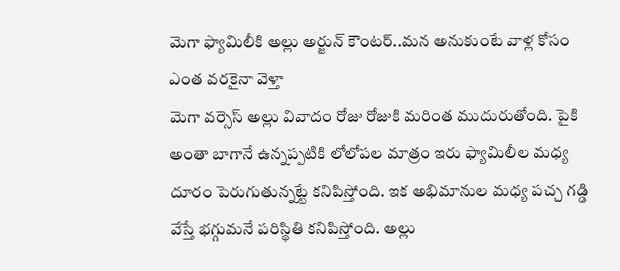మెగా ఫ్యామిలీకి అల్లు అర్జున్ కౌంటర్..మన అనుకుంటే వాళ్ల కోసం ఎంత వరకైనా వెళ్తా
మెగా వర్సెస్ అల్లు వివాదం రోజు రోజుకి మరింత ముదురుతోంది. పైకి అంతా బాగానే ఉన్నప్పటికి లోలోపల మాత్రం ఇరు ఫ్యామిలీల మధ్య దూరం పెరుగుతున్నట్టే కనిపిస్తోంది. ఇక అభిమానుల మధ్య పచ్చ గడ్డి వేస్తే భగ్గుమనే పరిస్థితి కనిపిస్తోంది. అల్లు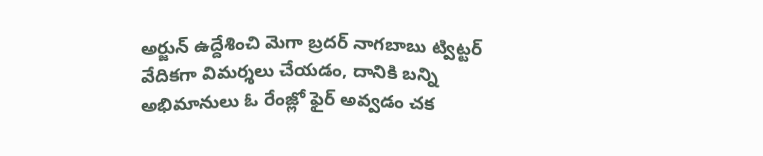అర్జున్ ఉద్దేశించి మెగా బ్రదర్ నాగబాబు ట్విట్టర్ వేదికగా విమర్శలు చేయడం, దానికి బన్ని అభిమానులు ఓ రేంజ్లో ఫైర్ అవ్వడం చక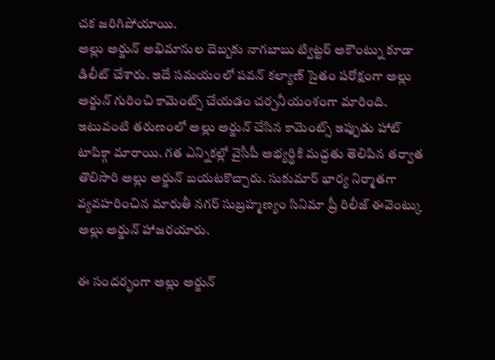చక జరిగిపోయాయి.
అల్లు అర్జున్ అభిమానుల దెబ్బకు నాగబాబు ట్విట్టర్ అకౌంట్ను కూడా డిలీట్ చేశారు. ఇదే సమయంలో పవన్ కల్యాణ్ సైతం పరోక్షంగా అల్లు అర్జున్ గురించి కామెంట్స్ చేయడం చర్చనీయంశంగా మారింది. ఇటువంటి తరుణంలో అల్లు అర్జున్ చేసిన కామెంట్స్ ఇప్పుడు హాట్ టాపిక్గా మారాయి. గత ఎన్నికల్లో వైసీపీ అభ్యర్థికి మద్దతు తెలిపిన తర్వాత తొలిసారి అల్లు అర్జున్ బయటకొచ్చారు. సుకుమార్ భార్య నిర్మాతగా వ్యవహరించిన మారుతీ నగర్ సుబ్రహ్మణ్యం సినిమా ప్రీ రిలీజ్ ఈవెంట్కు అల్లు అర్జున్ హాజరయారు.

ఈ సందర్భంగా అల్లు అర్జున్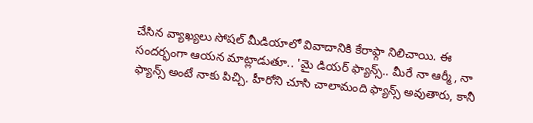చేసిన వ్యాఖ్యలు సోషల్ మీడియాలో వివాదానికి కేరాఫ్గా నిలిచాయి. ఈ సందర్భంగా ఆయన మాట్లాడుతూ.. 'మై డియర్ ఫ్యాన్స్.. మీరే నా ఆర్మీ, నా ఫ్యాన్స్ అంటే నాకు పిచ్చి. హీరోని చూసి చాలామంది ఫ్యాన్స్ అవుతారు, కానీ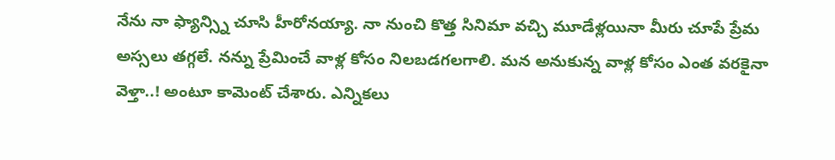నేను నా ఫ్యాన్స్ని చూసి హీరోనయ్యా. నా నుంచి కొత్త సినిమా వచ్చి మూడేళ్లయినా మీరు చూపే ప్రేమ అస్సలు తగ్గలే. నన్ను ప్రేమించే వాళ్ల కోసం నిలబడగలగాలి. మన అనుకున్న వాళ్ల కోసం ఎంత వరకైనా వెళ్తా..! అంటూ కామెంట్ చేశారు. ఎన్నికలు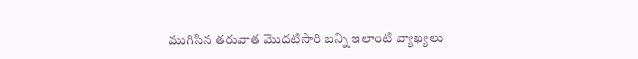ముగిసిన తరువాత మొదటిసారి బన్ని ఇలాంటి వ్యాఖ్యలు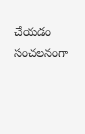చేయడం సంచలనంగా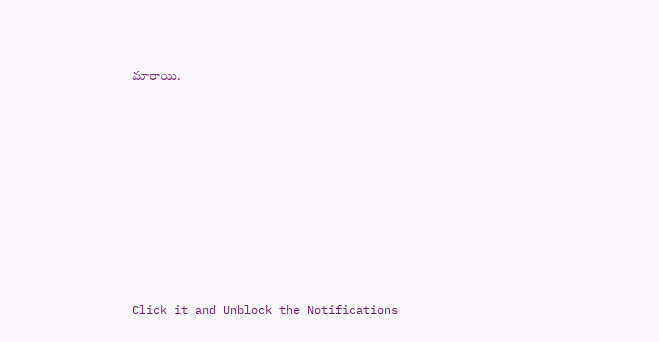మారాయి.












Click it and Unblock the Notifications